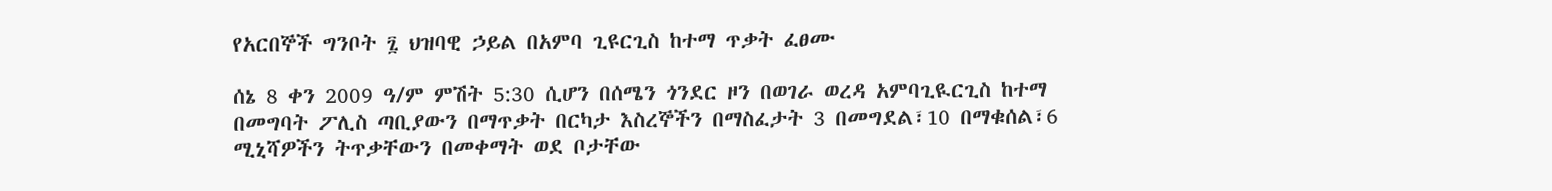የአርበኞች ግንቦት ፯ ህዝባዊ ኃይል በአምባ ጊዩርጊስ ከተማ ጥቃት ፈፀሙ

ሰኔ 8 ቀን 2009 ዓ/ም ምሽት 5:30 ሲሆን በሰሜን ጎንደር ዞን በወገራ ወረዳ አምባጊዪርጊስ ከተማ በመግባት ፖሊስ ጣቢያውን በማጥቃት በርካታ እስረኞችን በማስፈታት 3 በመግደል፣10 በማቁሰል፣6 ሚኒሻዎችን ትጥቃቸውን በመቀማት ወደ ቦታቸው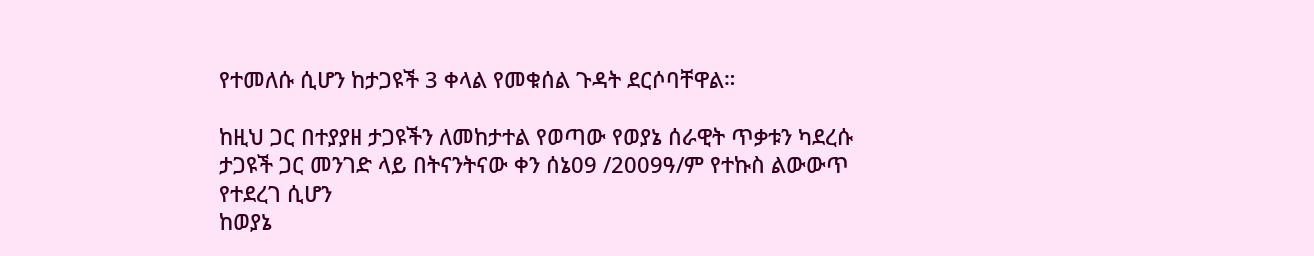የተመለሱ ሲሆን ከታጋዩች 3 ቀላል የመቁሰል ጉዳት ደርሶባቸዋል።

ከዚህ ጋር በተያያዘ ታጋዩችን ለመከታተል የወጣው የወያኔ ሰራዊት ጥቃቱን ካደረሱ ታጋዩች ጋር መንገድ ላይ በትናንትናው ቀን ሰኔ09 /2009ዓ/ም የተኩስ ልውውጥ የተደረገ ሲሆን
ከወያኔ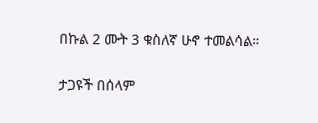በኩል 2 ሙት 3 ቁስለኛ ሁኖ ተመልሳል።

ታጋዩች በሰላም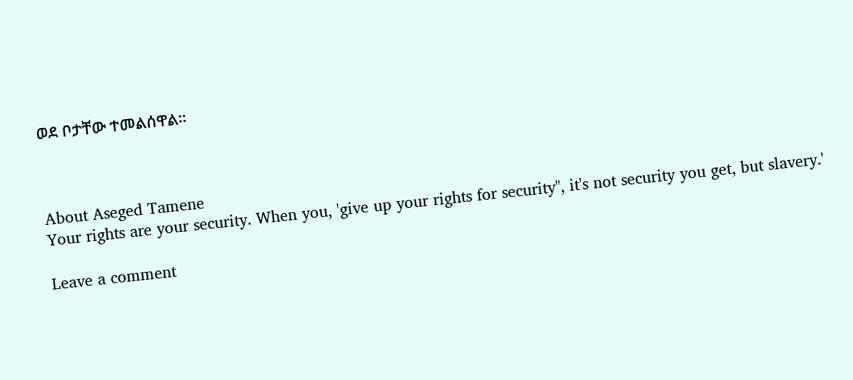ወደ ቦታቸው ተመልሰዋል።



About Aseged Tamene
Your rights are your security. When you, 'give up your rights for security", it's not security you get, but slavery.'

Leave a comment